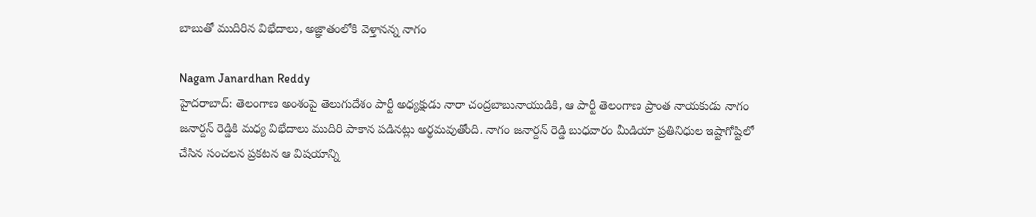బాబుతో ముదిరిన విభేదాలు, అజ్ఞాతంలోకి వెళ్తానన్న నాగం

Nagam Janardhan Reddy
హైదరాబాద్: తెలంగాణ అంశంపై తెలుగుదేశం పార్టీ అధ్యక్షుడు నారా చంద్రబాబునాయుడికి, ఆ పార్టీ తెలంగాణ ప్రాంత నాయకుడు నాగం జనార్దన్ రెడ్డికి మధ్య విభేదాలు ముదిరి పాకాన పడినట్లు అర్థమవుతోంది. నాగం జనార్దన్ రెడ్డి బుధవారం మీడియా ప్రతినిధుల ఇష్టాగోష్టిలో చేసిన సంచలన ప్రకటన ఆ విషయాన్ని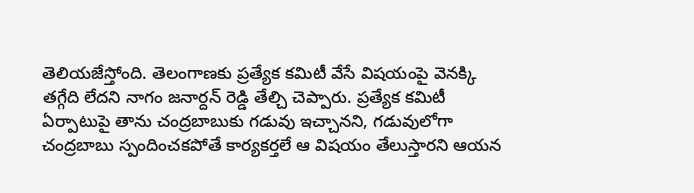తెలియజేస్తోంది. తెలంగాణకు ప్రత్యేక కమిటీ వేసే విషయంపై వెనక్కి తగ్గేది లేదని నాగం జనార్దన్ రెడ్డి తేల్చి చెప్పారు. ప్రత్యేక కమిటీ ఏర్పాటుపై తాను చంద్రబాబుకు గడువు ఇచ్చానని, గడువులోగా చంద్రబాబు స్పందించకపోతే కార్యకర్తలే ఆ విషయం తేలుస్తారని ఆయన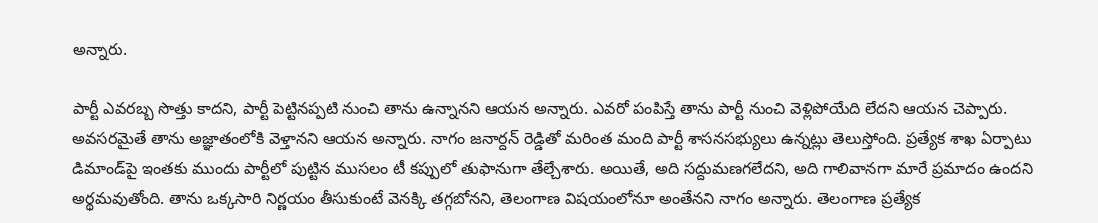అన్నారు.

పార్టీ ఎవరబ్బ సొత్తు కాదని, పార్టీ పెట్టినప్పటి నుంచి తాను ఉన్నానని ఆయన అన్నారు. ఎవరో పంపిస్తే తాను పార్టీ నుంచి వెళ్లిపోయేది లేదని ఆయన చెప్పారు. అవసరమైతే తాను అజ్ఞాతంలోకి వెళ్తానని ఆయన అన్నారు. నాగం జనార్దన్ రెడ్డితో మరింత మంది పార్టీ శాసనసభ్యులు ఉన్నట్లు తెలుస్తోంది. ప్రత్యేక శాఖ ఏర్పాటు డిమాండ్‌పై ఇంతకు ముందు పార్టీలో పుట్టిన ముసలం టీ కప్పులో తుఫానుగా తేల్చేశారు. అయితే, అది సద్దుమణగలేదని, అది గాలివానగా మారే ప్రమాదం ఉందని అర్థమవుతోంది. తాను ఒక్కసారి నిర్ణయం తీసుకుంటే వెనక్కి తగ్గబోనని, తెలంగాణ విషయంలోనూ అంతేనని నాగం అన్నారు. తెలంగాణ ప్రత్యేక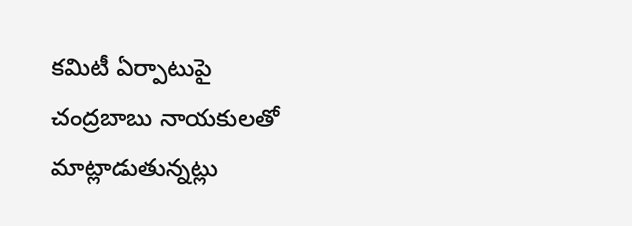కమిటీ ఏర్పాటుపై చంద్రబాబు నాయకులతో మాట్లాడుతున్నట్లు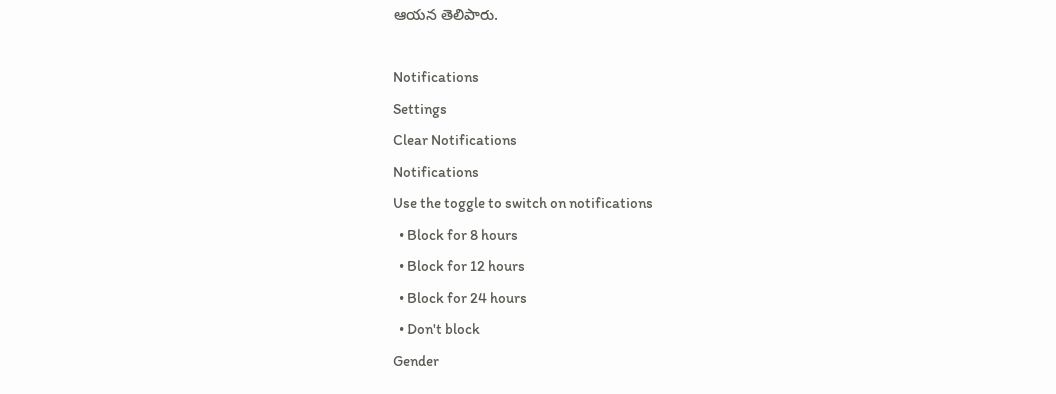ఆయన తెలిపారు.

Notifications
Settings
Clear Notifications
Notifications
Use the toggle to switch on notifications
  • Block for 8 hours
  • Block for 12 hours
  • Block for 24 hours
  • Don't block
Gender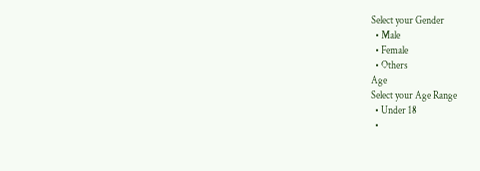Select your Gender
  • Male
  • Female
  • Others
Age
Select your Age Range
  • Under 18
  •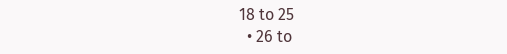18 to 25
  • 26 to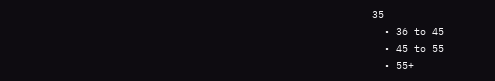35
  • 36 to 45
  • 45 to 55
  • 55+